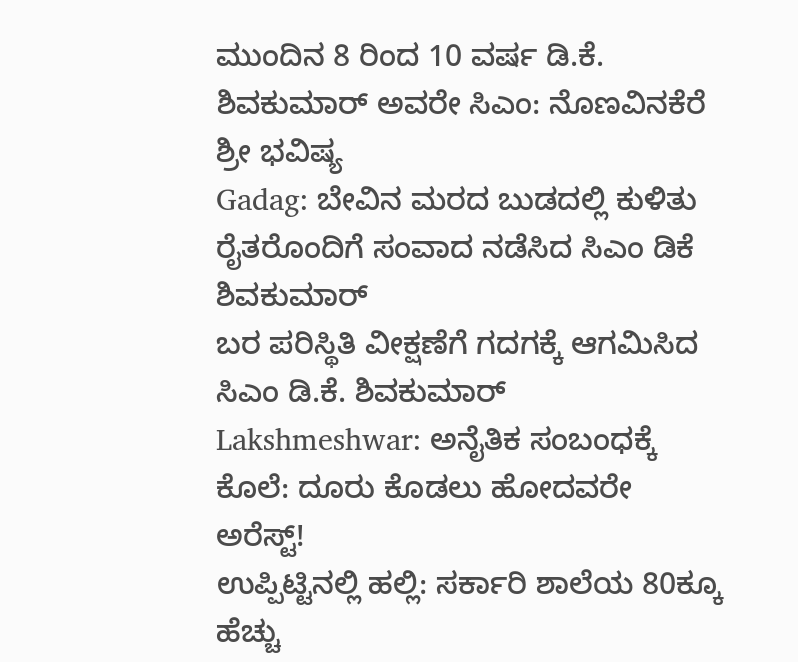ಮುಂದಿನ 8 ರಿಂದ 10 ವರ್ಷ ಡಿ.ಕೆ. ಶಿವಕುಮಾರ್ ಅವರೇ ಸಿಎಂ: ನೊಣವಿನಕೆರೆ ಶ್ರೀ ಭವಿಷ್ಯ
Gadag: ಬೇವಿನ ಮರದ ಬುಡದಲ್ಲಿ ಕುಳಿತು ರೈತರೊಂದಿಗೆ ಸಂವಾದ ನಡೆಸಿದ ಸಿಎಂ ಡಿಕೆ ಶಿವಕುಮಾರ್
ಬರ ಪರಿಸ್ಥಿತಿ ವೀಕ್ಷಣೆಗೆ ಗದಗಕ್ಕೆ ಆಗಮಿಸಿದ ಸಿಎಂ ಡಿ.ಕೆ. ಶಿವಕುಮಾರ್
Lakshmeshwar: ಅನೈತಿಕ ಸಂಬಂಧಕ್ಕೆ ಕೊಲೆ: ದೂರು ಕೊಡಲು ಹೋದವರೇ ಅರೆಸ್ಟ್!
ಉಪ್ಪಿಟ್ಟಿನಲ್ಲಿ ಹಲ್ಲಿ: ಸರ್ಕಾರಿ ಶಾಲೆಯ 80ಕ್ಕೂ ಹೆಚ್ಚು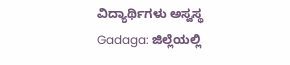ವಿದ್ಯಾರ್ಥಿಗಳು ಅಸ್ವಸ್ಥ
Gadaga: ಜಿಲ್ಲೆಯಲ್ಲಿ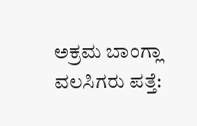ಅಕ್ರಮ ಬಾಂಗ್ಲಾ ವಲಸಿಗರು ಪತ್ತೆ: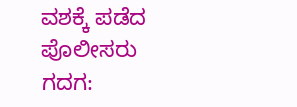ವಶಕ್ಕೆ ಪಡೆದ ಪೊಲೀಸರು
ಗದಗ: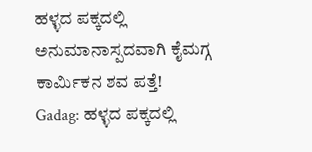ಹಳ್ಳದ ಪಕ್ಕದಲ್ಲಿ ಅನುಮಾನಾಸ್ಪದವಾಗಿ ಕೈಮಗ್ಗ ಕಾರ್ಮಿಕನ ಶವ ಪತ್ತೆ!
Gadag: ಹಳ್ಳದ ಪಕ್ಕದಲ್ಲಿ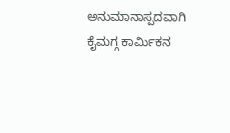ಅನುಮಾನಾಸ್ಪದವಾಗಿ ಕೈಮಗ್ಗ ಕಾರ್ಮಿಕನ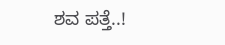ಶವ ಪತ್ತೆ..!